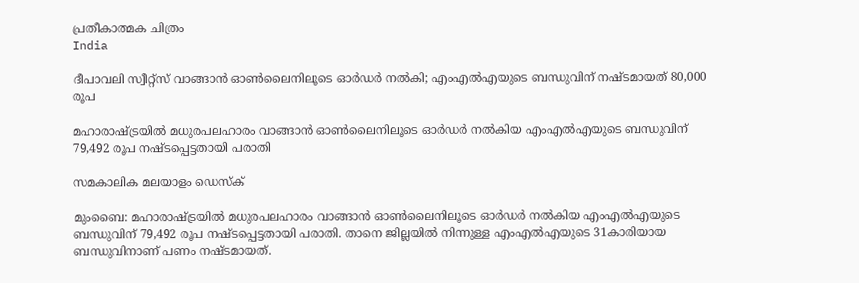പ്രതീകാത്മക ചിത്രം
India

ദീപാവലി സ്വീറ്റ്‌സ് വാങ്ങാന്‍ ഓണ്‍ലൈനിലൂടെ ഓര്‍ഡര്‍ നല്‍കി; എംഎല്‍എയുടെ ബന്ധുവിന് നഷ്ടമായത് 80,000 രൂപ

മഹാരാഷ്ട്രയില്‍ മധുരപലഹാരം വാങ്ങാന്‍ ഓണ്‍ലൈനിലൂടെ ഓര്‍ഡര്‍ നല്‍കിയ എംഎല്‍എയുടെ ബന്ധുവിന് 79,492 രൂപ നഷ്ടപ്പെട്ടതായി പരാതി

സമകാലിക മലയാളം ഡെസ്ക്

മുംബൈ: മഹാരാഷ്ട്രയില്‍ മധുരപലഹാരം വാങ്ങാന്‍ ഓണ്‍ലൈനിലൂടെ ഓര്‍ഡര്‍ നല്‍കിയ എംഎല്‍എയുടെ ബന്ധുവിന് 79,492 രൂപ നഷ്ടപ്പെട്ടതായി പരാതി. താനെ ജില്ലയില്‍ നിന്നുള്ള എംഎല്‍എയുടെ 31കാരിയായ ബന്ധുവിനാണ് പണം നഷ്ടമായത്.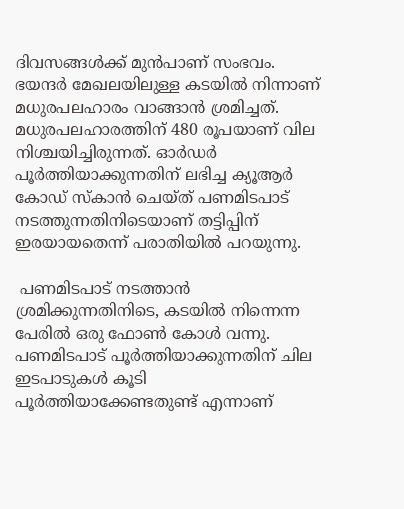ദിവസങ്ങള്‍ക്ക് മുന്‍പാണ് സംഭവം. ഭയന്ദര്‍ മേഖലയിലുള്ള കടയില്‍ നിന്നാണ് മധുരപലഹാരം വാങ്ങാന്‍ ശ്രമിച്ചത്. മധുരപലഹാരത്തിന് 480 രൂപയാണ് വില നിശ്ചയിച്ചിരുന്നത്. ഓര്‍ഡര്‍ പൂര്‍ത്തിയാക്കുന്നതിന് ലഭിച്ച ക്യൂആര്‍ കോഡ് സ്‌കാന്‍ ചെയ്ത് പണമിടപാട് നടത്തുന്നതിനിടെയാണ് തട്ടിപ്പിന് ഇരയായതെന്ന് പരാതിയില്‍ പറയുന്നു.

 പണമിടപാട് നടത്താന്‍ ശ്രമിക്കുന്നതിനിടെ, കടയില്‍ നിന്നെന്ന പേരില്‍ ഒരു ഫോണ്‍ കോള്‍ വന്നു. പണമിടപാട് പൂര്‍ത്തിയാക്കുന്നതിന് ചില ഇടപാടുകള്‍ കൂടി പൂര്‍ത്തിയാക്കേണ്ടതുണ്ട് എന്നാണ്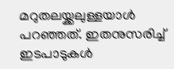മറുതലയ്ക്കലുള്ളയാള്‍ പറഞ്ഞത്. ഇതനുസരിച്ച് ഇടപാടുകള്‍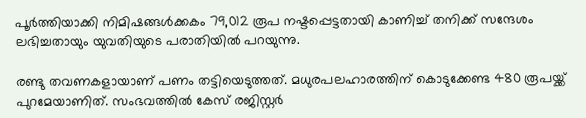പൂര്‍ത്തിയാക്കി നിമിഷങ്ങള്‍ക്കകം 79,012 രൂപ നഷ്ടപ്പെട്ടതായി കാണിച്ച് തനിക്ക് സന്ദേശം ലഭിച്ചതായും യുവതിയുടെ പരാതിയില്‍ പറയുന്നു.

രണ്ടു തവണകളായാണ് പണം തട്ടിയെടുത്തത്. മധുരപലഹാരത്തിന് കൊടുക്കേണ്ട 480 രൂപയ്ക്ക് പുറമേയാണിത്. സംഭവത്തില്‍ കേസ് രജിസ്റ്റര്‍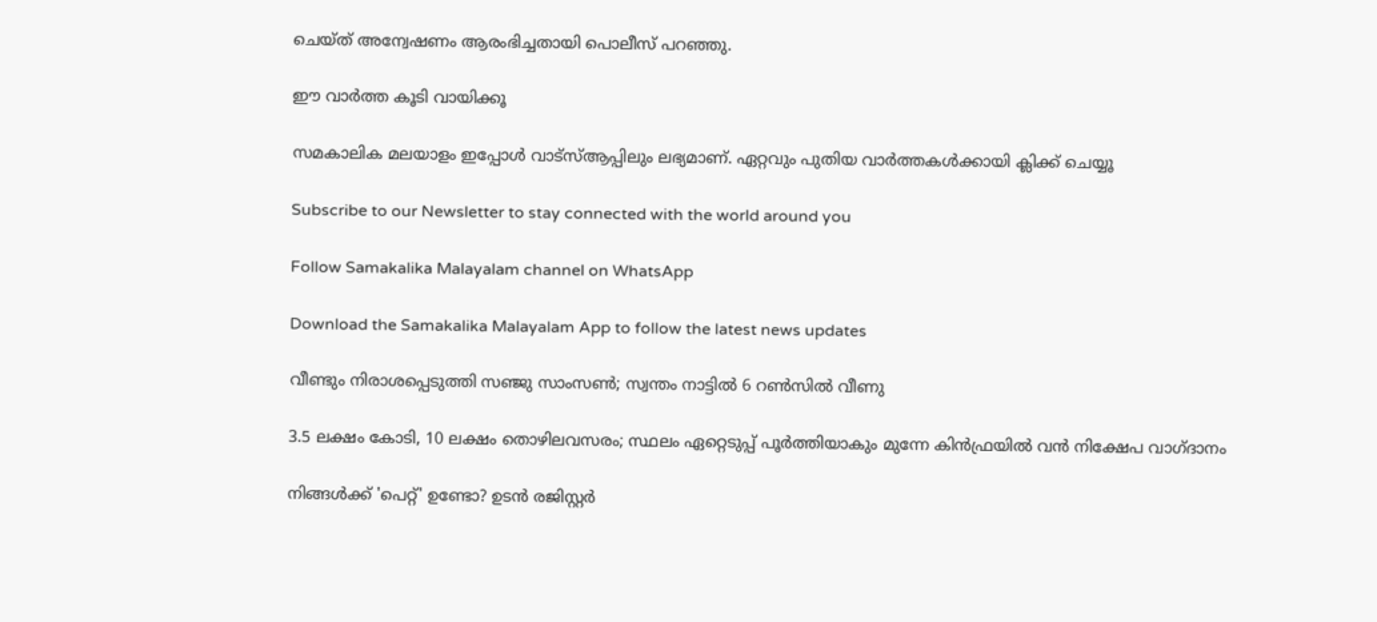ചെയ്ത് അന്വേഷണം ആരംഭിച്ചതായി പൊലീസ് പറഞ്ഞു.

ഈ വാർത്ത കൂടി വായിക്കൂ

സമകാലിക മലയാളം ഇപ്പോൾ വാട്‌സ്ആപ്പിലും ലഭ്യമാണ്. ഏറ്റവും പുതിയ വാർത്തകൾക്കായി ക്ലിക്ക് ചെയ്യൂ

Subscribe to our Newsletter to stay connected with the world around you

Follow Samakalika Malayalam channel on WhatsApp

Download the Samakalika Malayalam App to follow the latest news updates

വീണ്ടും നിരാശപ്പെടുത്തി സഞ്ജു സാംസണ്‍; സ്വന്തം നാട്ടില്‍ 6 റണ്‍സില്‍ വീണു

3.5 ലക്ഷം കോടി, 10 ലക്ഷം തൊഴിലവസരം; സ്ഥലം ഏറ്റെടുപ്പ് പൂര്‍ത്തിയാകും മുന്നേ കിന്‍ഫ്രയിൽ വന്‍ നിക്ഷേപ വാഗ്ദാനം

നിങ്ങൾക്ക് 'പെറ്റ്' ഉണ്ടോ? ഉടൻ രജിസ്റ്റർ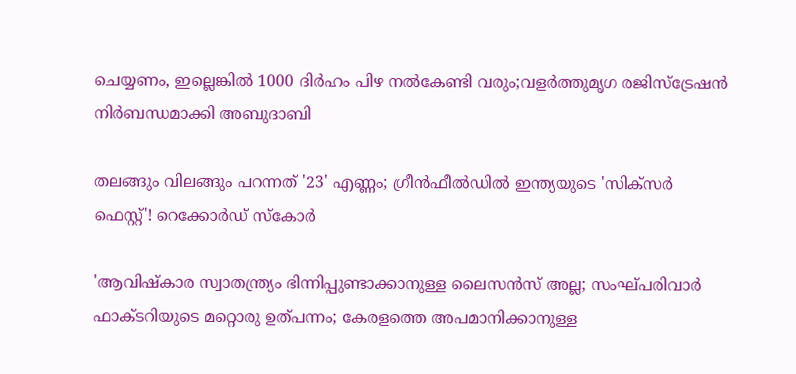ചെയ്യണം, ഇല്ലെങ്കിൽ 1000 ദിർഹം പിഴ നൽകേണ്ടി വരും;വളർത്തുമൃഗ രജിസ്ട്രേഷൻ നിർബന്ധമാക്കി അബുദാബി

തലങ്ങും വിലങ്ങും പറന്നത് '23' എണ്ണം; ഗ്രീൻഫീൽഡിൽ ഇന്ത്യയുടെ 'സിക്സർ‌ ഫെസ്റ്റ്'! റെക്കോര്‍ഡ് സ്‌കോർ

'ആവിഷ്‌കാര സ്വാതന്ത്ര്യം ഭിന്നിപ്പുണ്ടാക്കാനുള്ള ലൈസന്‍സ് അല്ല; സംഘ്പരിവാര്‍ ഫാക്ടറിയുടെ മറ്റൊരു ഉത്പന്നം; കേരളത്തെ അപമാനിക്കാനുള്ള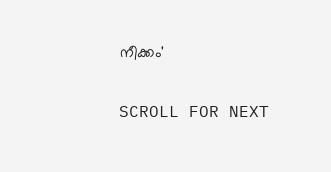നീക്കം'

SCROLL FOR NEXT